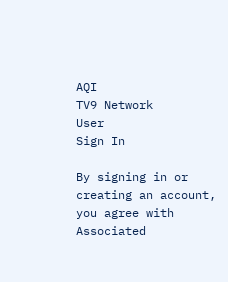AQI
TV9 Network
User
Sign In

By signing in or creating an account, you agree with Associated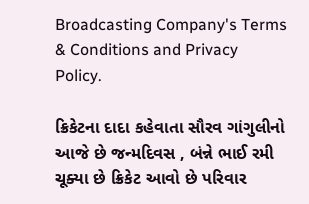Broadcasting Company's Terms & Conditions and Privacy Policy.

ક્રિકેટના દાદા કહેવાતા સૌરવ ગાંગુલીનો આજે છે જન્મદિવસ , બંન્ને ભાઈ રમી ચૂક્યા છે ક્રિકેટ આવો છે પરિવાર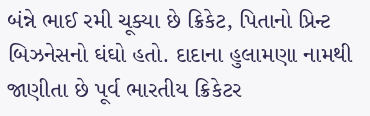બંન્ને ભાઈ રમી ચૂક્યા છે ક્રિકેટ, પિતાનો પ્રિન્ટ બિઝનેસનો ઘંઘો હતો. દાદાના હુલામણા નામથી જાણીતા છે પૂર્વ ભારતીય ક્રિકેટર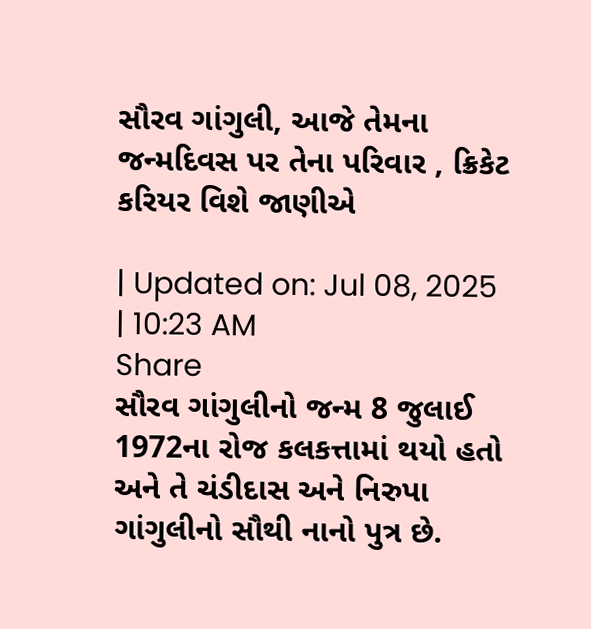સૌરવ ગાંગુલી, આજે તેમના જન્મદિવસ પર તેના પરિવાર , ક્રિકેટ કરિયર વિશે જાણીએ

| Updated on: Jul 08, 2025 | 10:23 AM
Share
સૌરવ ગાંગુલીનો જન્મ 8 જુલાઈ 1972ના રોજ કલકત્તામાં થયો હતો અને તે ચંડીદાસ અને નિરુપા ગાંગુલીનો સૌથી નાનો પુત્ર છે.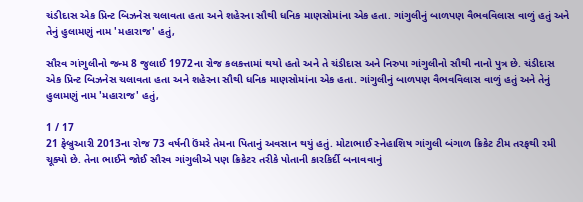ચંડીદાસ એક પ્રિન્ટ બિઝનેસ ચલાવતા હતા અને શહેરના સૌથી ધનિક માણસોમાંના એક હતા. ગાંગુલીનું બાળપણ વૈભવવિલાસ વાળું હતું અને તેનું હુલામણું નામ 'મહારાજ' હતું,

સૌરવ ગાંગુલીનો જન્મ 8 જુલાઈ 1972ના રોજ કલકત્તામાં થયો હતો અને તે ચંડીદાસ અને નિરુપા ગાંગુલીનો સૌથી નાનો પુત્ર છે. ચંડીદાસ એક પ્રિન્ટ બિઝનેસ ચલાવતા હતા અને શહેરના સૌથી ધનિક માણસોમાંના એક હતા. ગાંગુલીનું બાળપણ વૈભવવિલાસ વાળું હતું અને તેનું હુલામણું નામ 'મહારાજ' હતું,

1 / 17
21 ફેબ્રુઆરી 2013ના રોજ 73 વર્ષની ઉંમરે તેમના પિતાનું અવસાન થયું હતું. મોટાભાઈ સ્નેહાશિષ ગાંગુલી બંગાળ ક્રિકેટ ટીમ તરફથી રમી ચૂક્યો છે. તેના ભાઈને જોઈ સૌરવ ગાંગુલીએ પણ ક્રિકેટર તરીકે પોતાની કારકિર્દી બનાવવાનું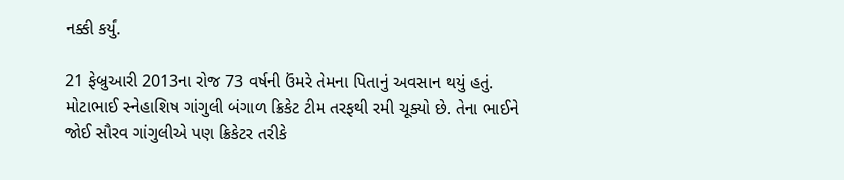નક્કી કર્યું.

21 ફેબ્રુઆરી 2013ના રોજ 73 વર્ષની ઉંમરે તેમના પિતાનું અવસાન થયું હતું. મોટાભાઈ સ્નેહાશિષ ગાંગુલી બંગાળ ક્રિકેટ ટીમ તરફથી રમી ચૂક્યો છે. તેના ભાઈને જોઈ સૌરવ ગાંગુલીએ પણ ક્રિકેટર તરીકે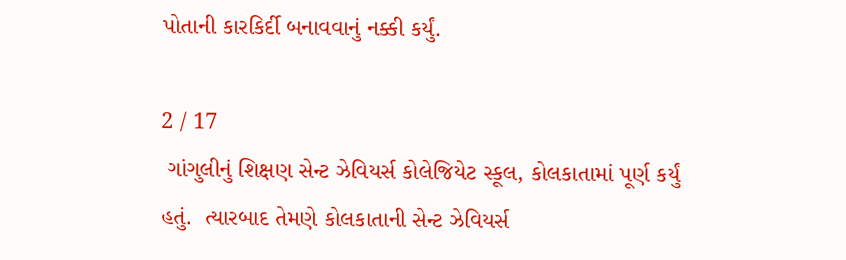પોતાની કારકિર્દી બનાવવાનું નક્કી કર્યું.

2 / 17
 ગાંગુલીનું શિક્ષણ સેન્ટ ઝેવિયર્સ કોલેજિયેટ સ્કૂલ, કોલકાતામાં પૂર્ણ કર્યું હતું.  ત્યારબાદ તેમણે કોલકાતાની સેન્ટ ઝેવિયર્સ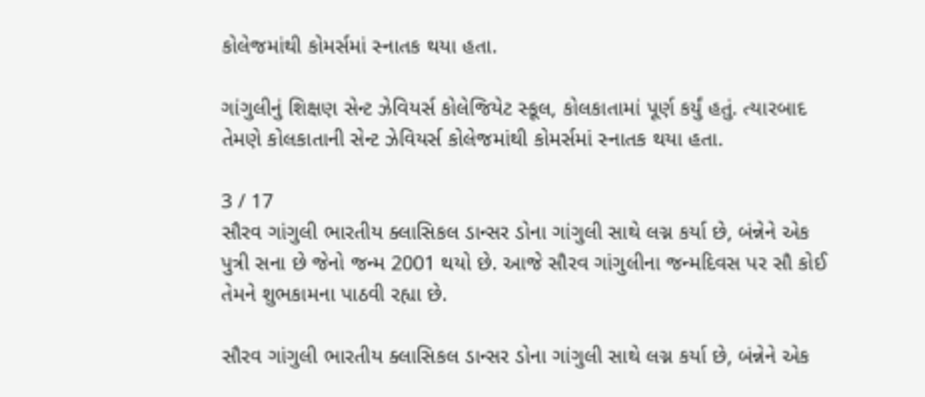કોલેજમાંથી કોમર્સમાં સ્નાતક થયા હતા.

ગાંગુલીનું શિક્ષણ સેન્ટ ઝેવિયર્સ કોલેજિયેટ સ્કૂલ, કોલકાતામાં પૂર્ણ કર્યું હતું. ત્યારબાદ તેમણે કોલકાતાની સેન્ટ ઝેવિયર્સ કોલેજમાંથી કોમર્સમાં સ્નાતક થયા હતા.

3 / 17
સૌરવ ગાંગુલી ભારતીય ક્લાસિકલ ડાન્સર ડોના ગાંગુલી સાથે લગ્ન કર્યા છે, બંન્નેને એક પુત્રી સના છે જેનો જન્મ 2001 થયો છે. આજે સૌરવ ગાંગુલીના જન્મદિવસ પર સૌ કોઈ તેમને શુભકામના પાઠવી રહ્યા છે.

સૌરવ ગાંગુલી ભારતીય ક્લાસિકલ ડાન્સર ડોના ગાંગુલી સાથે લગ્ન કર્યા છે, બંન્નેને એક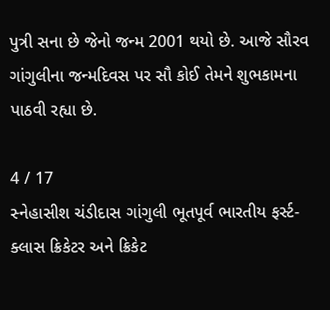પુત્રી સના છે જેનો જન્મ 2001 થયો છે. આજે સૌરવ ગાંગુલીના જન્મદિવસ પર સૌ કોઈ તેમને શુભકામના પાઠવી રહ્યા છે.

4 / 17
સ્નેહાસીશ ચંડીદાસ ગાંગુલી ભૂતપૂર્વ ભારતીય ફર્સ્ટ-ક્લાસ ક્રિકેટર અને ક્રિકેટ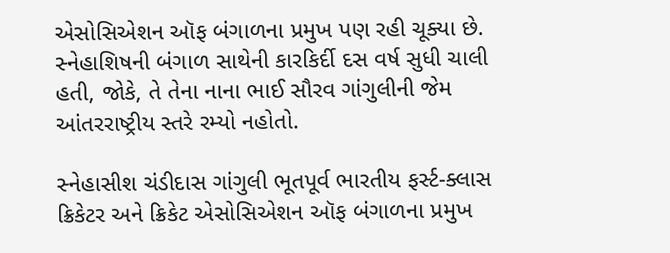એસોસિએશન ઑફ બંગાળના પ્રમુખ પણ રહી ચૂક્યા છે. સ્નેહાશિષની બંગાળ સાથેની કારકિર્દી દસ વર્ષ સુધી ચાલી હતી, જોકે, તે તેના નાના ભાઈ સૌરવ ગાંગુલીની જેમ આંતરરાષ્ટ્રીય સ્તરે રમ્યો નહોતો.

સ્નેહાસીશ ચંડીદાસ ગાંગુલી ભૂતપૂર્વ ભારતીય ફર્સ્ટ-ક્લાસ ક્રિકેટર અને ક્રિકેટ એસોસિએશન ઑફ બંગાળના પ્રમુખ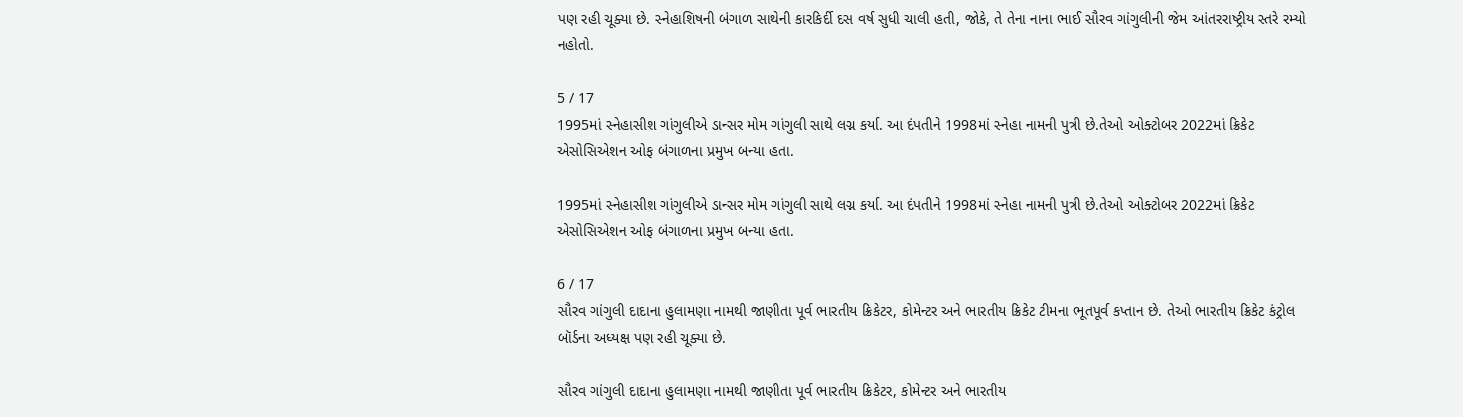પણ રહી ચૂક્યા છે. સ્નેહાશિષની બંગાળ સાથેની કારકિર્દી દસ વર્ષ સુધી ચાલી હતી, જોકે, તે તેના નાના ભાઈ સૌરવ ગાંગુલીની જેમ આંતરરાષ્ટ્રીય સ્તરે રમ્યો નહોતો.

5 / 17
1995માં સ્નેહાસીશ ગાંગુલીએ ડાન્સર મોમ ગાંગુલી સાથે લગ્ન કર્યા. આ દંપતીને 1998માં સ્નેહા નામની પુત્રી છે.તેઓ ઓક્ટોબર 2022માં ક્રિકેટ એસોસિએશન ઓફ બંગાળના પ્રમુખ બન્યા હતા.

1995માં સ્નેહાસીશ ગાંગુલીએ ડાન્સર મોમ ગાંગુલી સાથે લગ્ન કર્યા. આ દંપતીને 1998માં સ્નેહા નામની પુત્રી છે.તેઓ ઓક્ટોબર 2022માં ક્રિકેટ એસોસિએશન ઓફ બંગાળના પ્રમુખ બન્યા હતા.

6 / 17
સૌરવ ગાંગુલી દાદાના હુલામણા નામથી જાણીતા પૂર્વ ભારતીય ક્રિકેટર, કોમેન્ટર અને ભારતીય ક્રિકેટ ટીમના ભૂતપૂર્વ કપ્તાન છે. તેઓ ભારતીય ક્રિકેટ કંટ્રોલ બૉર્ડના અધ્યક્ષ પણ રહી ચૂક્યા છે.

સૌરવ ગાંગુલી દાદાના હુલામણા નામથી જાણીતા પૂર્વ ભારતીય ક્રિકેટર, કોમેન્ટર અને ભારતીય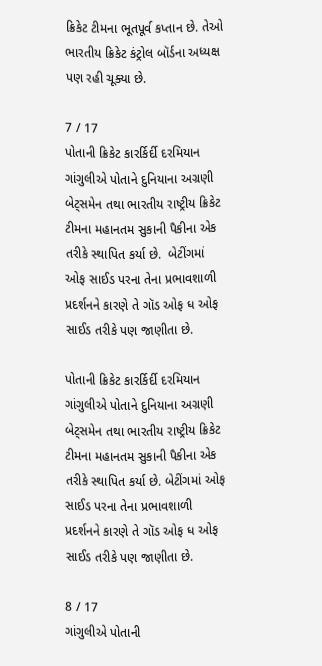ક્રિકેટ ટીમના ભૂતપૂર્વ કપ્તાન છે. તેઓ ભારતીય ક્રિકેટ કંટ્રોલ બૉર્ડના અધ્યક્ષ પણ રહી ચૂક્યા છે.

7 / 17
પોતાની ક્રિકેટ કારર્કિર્દી દરમિયાન ગાંગુલીએ પોતાને દુનિયાના અગ્રણી બેટ્સમેન તથા ભારતીય રાષ્ટ્રીય ક્રિકેટ ટીમના મહાનતમ સુકાની પૈકીના એક તરીકે સ્થાપિત કર્યા છે.  બેટીંગમાં ઓફ સાઈડ પરના તેના પ્રભાવશાળી પ્રદર્શનને કારણે તે ગૉડ ઓફ ધ ઓફ સાઈડ તરીકે પણ જાણીતા છે.

પોતાની ક્રિકેટ કારર્કિર્દી દરમિયાન ગાંગુલીએ પોતાને દુનિયાના અગ્રણી બેટ્સમેન તથા ભારતીય રાષ્ટ્રીય ક્રિકેટ ટીમના મહાનતમ સુકાની પૈકીના એક તરીકે સ્થાપિત કર્યા છે. બેટીંગમાં ઓફ સાઈડ પરના તેના પ્રભાવશાળી પ્રદર્શનને કારણે તે ગૉડ ઓફ ધ ઓફ સાઈડ તરીકે પણ જાણીતા છે.

8 / 17
ગાંગુલીએ પોતાની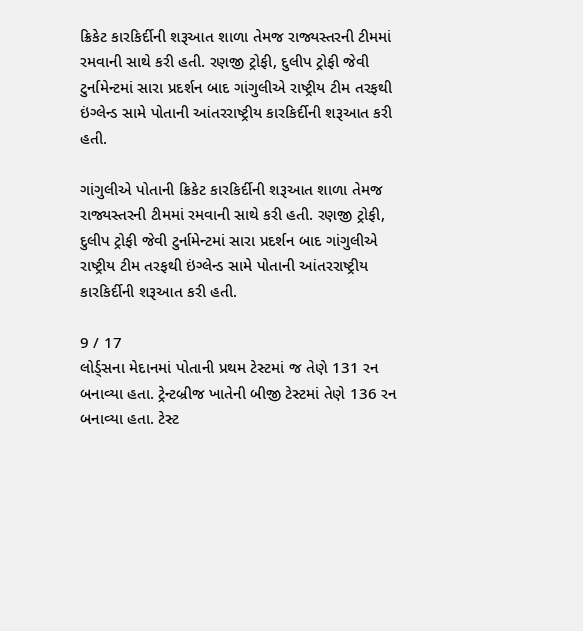ક્રિકેટ કારકિર્દીની શરૂઆત શાળા તેમજ રાજ્યસ્તરની ટીમમાં રમવાની સાથે કરી હતી. રણજી ટ્રોફી, દુલીપ ટ્રોફી જેવી ટુર્નામેન્ટમાં સારા પ્રદર્શન બાદ ગાંગુલીએ રાષ્ટ્રીય ટીમ તરફથી ઇંગ્લેન્ડ સામે પોતાની આંતરરાષ્ટ્રીય કારકિર્દીની શરૂઆત કરી હતી.

ગાંગુલીએ પોતાની ક્રિકેટ કારકિર્દીની શરૂઆત શાળા તેમજ રાજ્યસ્તરની ટીમમાં રમવાની સાથે કરી હતી. રણજી ટ્રોફી, દુલીપ ટ્રોફી જેવી ટુર્નામેન્ટમાં સારા પ્રદર્શન બાદ ગાંગુલીએ રાષ્ટ્રીય ટીમ તરફથી ઇંગ્લેન્ડ સામે પોતાની આંતરરાષ્ટ્રીય કારકિર્દીની શરૂઆત કરી હતી.

9 / 17
લોર્ડ્સના મેદાનમાં પોતાની પ્રથમ ટેસ્ટમાં જ તેણે 131 રન બનાવ્યા હતા. ટ્રેન્ટબ્રીજ ખાતેની બીજી ટેસ્ટમાં તેણે 136 રન બનાવ્યા હતા. ટેસ્ટ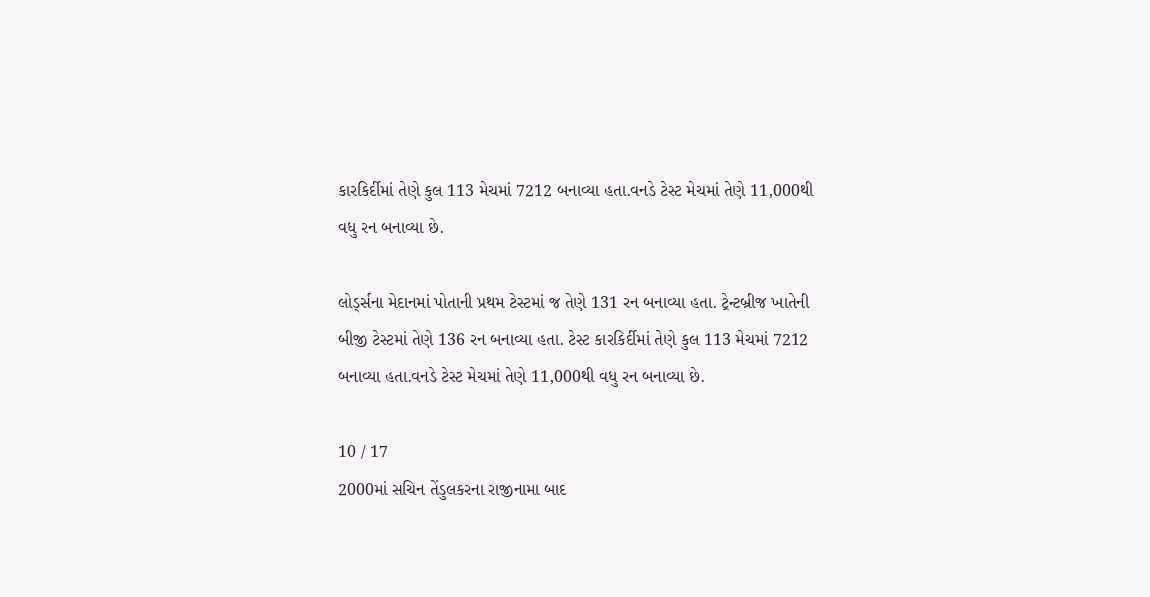કારકિર્દીમાં તેણે કુલ 113 મેચમાં 7212 બનાવ્યા હતા.વનડે ટેસ્ટ મેચમાં તેણે 11,000થી વધુ રન બનાવ્યા છે.

લોર્ડ્સના મેદાનમાં પોતાની પ્રથમ ટેસ્ટમાં જ તેણે 131 રન બનાવ્યા હતા. ટ્રેન્ટબ્રીજ ખાતેની બીજી ટેસ્ટમાં તેણે 136 રન બનાવ્યા હતા. ટેસ્ટ કારકિર્દીમાં તેણે કુલ 113 મેચમાં 7212 બનાવ્યા હતા.વનડે ટેસ્ટ મેચમાં તેણે 11,000થી વધુ રન બનાવ્યા છે.

10 / 17
2000માં સચિન તેંડુલકરના રાજીનામા બાદ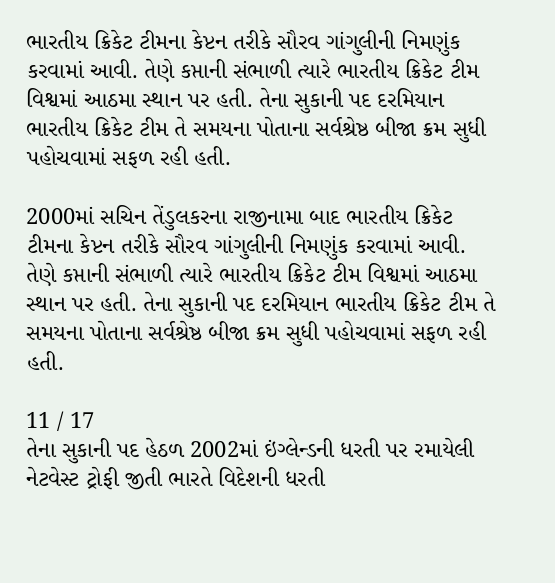ભારતીય ક્રિકેટ ટીમના કેપ્ટન તરીકે સૌરવ ગાંગુલીની નિમણુંક કરવામાં આવી. તેણે કપ્તાની સંભાળી ત્યારે ભારતીય ક્રિકેટ ટીમ વિશ્વમાં આઠમા સ્થાન પર હતી. તેના સુકાની પદ દરમિયાન ભારતીય ક્રિકેટ ટીમ તે સમયના પોતાના સર્વશ્રેષ્ઠ બીજા ક્રમ સુધી પહોચવામાં સફળ રહી હતી.

2000માં સચિન તેંડુલકરના રાજીનામા બાદ ભારતીય ક્રિકેટ ટીમના કેપ્ટન તરીકે સૌરવ ગાંગુલીની નિમણુંક કરવામાં આવી. તેણે કપ્તાની સંભાળી ત્યારે ભારતીય ક્રિકેટ ટીમ વિશ્વમાં આઠમા સ્થાન પર હતી. તેના સુકાની પદ દરમિયાન ભારતીય ક્રિકેટ ટીમ તે સમયના પોતાના સર્વશ્રેષ્ઠ બીજા ક્રમ સુધી પહોચવામાં સફળ રહી હતી.

11 / 17
તેના સુકાની પદ હેઠળ 2002માં ઇંગ્લેન્ડની ધરતી પર રમાયેલી નેટવેસ્ટ ટ્રોફી જીતી ભારતે વિદેશની ધરતી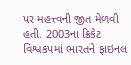પર મહત્ત્વની જીત મેળવી હતી. 2003ના ક્રિકેટ વિશ્વકપમાં ભારતને ફાઇનલ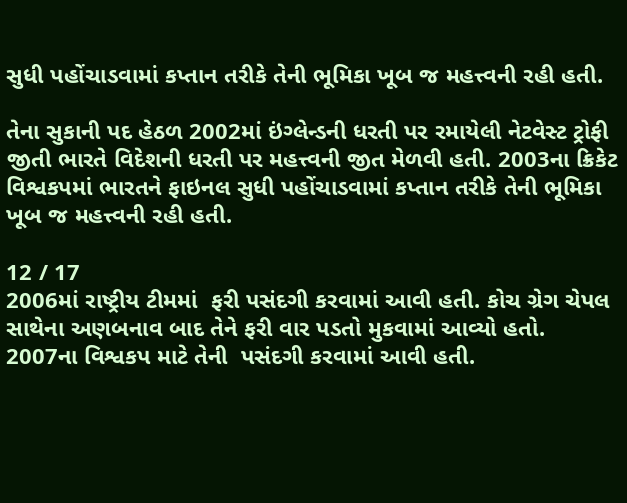સુધી પહોંચાડવામાં કપ્તાન તરીકે તેની ભૂમિકા ખૂબ જ મહત્ત્વની રહી હતી.

તેના સુકાની પદ હેઠળ 2002માં ઇંગ્લેન્ડની ધરતી પર રમાયેલી નેટવેસ્ટ ટ્રોફી જીતી ભારતે વિદેશની ધરતી પર મહત્ત્વની જીત મેળવી હતી. 2003ના ક્રિકેટ વિશ્વકપમાં ભારતને ફાઇનલ સુધી પહોંચાડવામાં કપ્તાન તરીકે તેની ભૂમિકા ખૂબ જ મહત્ત્વની રહી હતી.

12 / 17
2006માં રાષ્ટ્રીય ટીમમાં  ફરી પસંદગી કરવામાં આવી હતી. કોચ ગ્રેગ ચેપલ સાથેના અણબનાવ બાદ તેને ફરી વાર પડતો મુકવામાં આવ્યો હતો. 2007ના વિશ્વકપ માટે તેની  પસંદગી કરવામાં આવી હતી.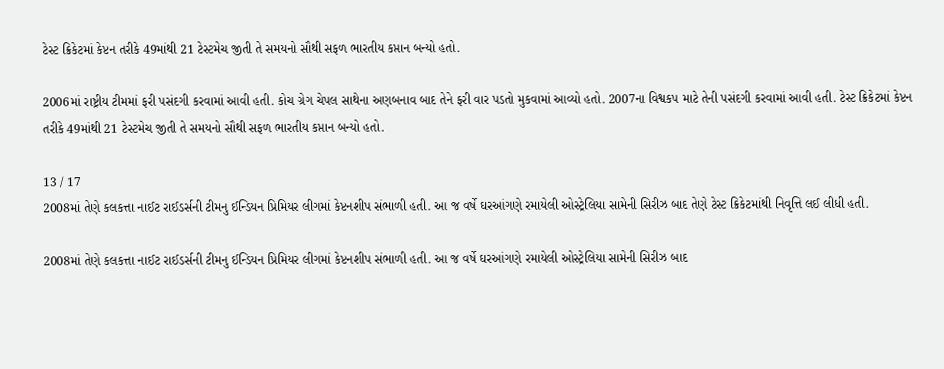ટેસ્ટ ક્રિકેટમાં કેપ્ટન તરીકે 49માંથી 21 ટેસ્ટમેચ જીતી તે સમયનો સૌથી સફળ ભારતીય કપ્તાન બન્યો હતો.

2006માં રાષ્ટ્રીય ટીમમાં ફરી પસંદગી કરવામાં આવી હતી. કોચ ગ્રેગ ચેપલ સાથેના અણબનાવ બાદ તેને ફરી વાર પડતો મુકવામાં આવ્યો હતો. 2007ના વિશ્વકપ માટે તેની પસંદગી કરવામાં આવી હતી. ટેસ્ટ ક્રિકેટમાં કેપ્ટન તરીકે 49માંથી 21 ટેસ્ટમેચ જીતી તે સમયનો સૌથી સફળ ભારતીય કપ્તાન બન્યો હતો.

13 / 17
2008માં તેણે કલકત્તા નાઈટ રાઈડર્સની ટીમનુ ઈન્ડિયન પ્રિમિયર લીગમાં કેપ્ટનશીપ સંભાળી હતી. આ જ વર્ષે ઘરઆંગણે રમાયેલી ઓસ્ટ્રેલિયા સામેની સિરીઝ બાદ તેણે ટેસ્ટ ક્રિકેટમાંથી નિવૃત્તિ લઈ લીધી હતી.

2008માં તેણે કલકત્તા નાઈટ રાઈડર્સની ટીમનુ ઈન્ડિયન પ્રિમિયર લીગમાં કેપ્ટનશીપ સંભાળી હતી. આ જ વર્ષે ઘરઆંગણે રમાયેલી ઓસ્ટ્રેલિયા સામેની સિરીઝ બાદ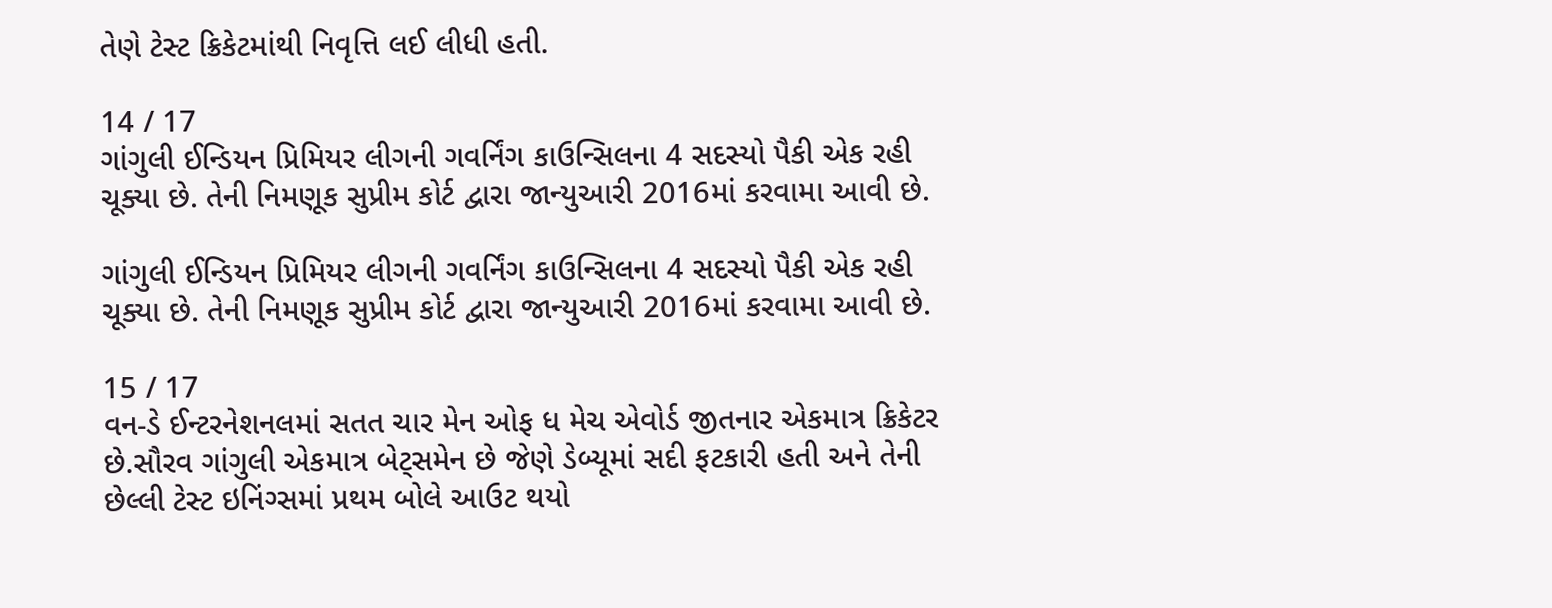તેણે ટેસ્ટ ક્રિકેટમાંથી નિવૃત્તિ લઈ લીધી હતી.

14 / 17
ગાંગુલી ઈન્ડિયન પ્રિમિયર લીગની ગવર્નિંગ કાઉન્સિલના 4 સદસ્યો પૈકી એક રહી ચૂક્યા છે. તેની નિમણૂક સુપ્રીમ કોર્ટ દ્વારા જાન્યુઆરી 2016માં કરવામા આવી છે.

ગાંગુલી ઈન્ડિયન પ્રિમિયર લીગની ગવર્નિંગ કાઉન્સિલના 4 સદસ્યો પૈકી એક રહી ચૂક્યા છે. તેની નિમણૂક સુપ્રીમ કોર્ટ દ્વારા જાન્યુઆરી 2016માં કરવામા આવી છે.

15 / 17
વન-ડે ઈન્ટરનેશનલમાં સતત ચાર મેન ઓફ ધ મેચ એવોર્ડ જીતનાર એકમાત્ર ક્રિકેટર છે.સૌરવ ગાંગુલી એકમાત્ર બેટ્સમેન છે જેણે ડેબ્યૂમાં સદી ફટકારી હતી અને તેની છેલ્લી ટેસ્ટ ઇનિંગ્સમાં પ્રથમ બોલે આઉટ થયો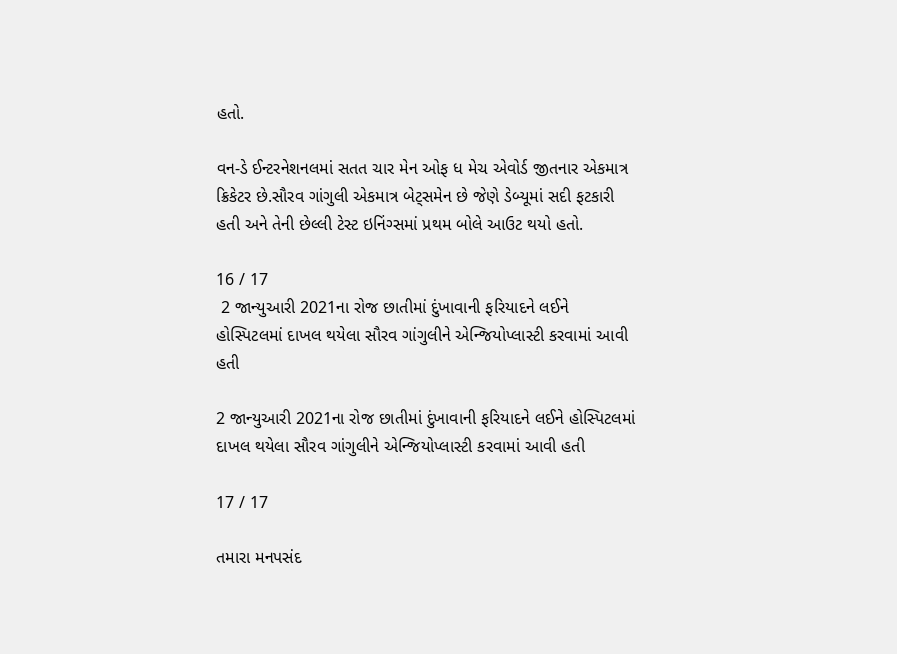હતો.

વન-ડે ઈન્ટરનેશનલમાં સતત ચાર મેન ઓફ ધ મેચ એવોર્ડ જીતનાર એકમાત્ર ક્રિકેટર છે.સૌરવ ગાંગુલી એકમાત્ર બેટ્સમેન છે જેણે ડેબ્યૂમાં સદી ફટકારી હતી અને તેની છેલ્લી ટેસ્ટ ઇનિંગ્સમાં પ્રથમ બોલે આઉટ થયો હતો.

16 / 17
 2 જાન્યુઆરી 2021ના રોજ છાતીમાં દુંખાવાની ફરિયાદને લઈને હોસ્પિટલમાં દાખલ થયેલા સૌરવ ગાંગુલીને એન્જિયોપ્લાસ્ટી કરવામાં આવી હતી

2 જાન્યુઆરી 2021ના રોજ છાતીમાં દુંખાવાની ફરિયાદને લઈને હોસ્પિટલમાં દાખલ થયેલા સૌરવ ગાંગુલીને એન્જિયોપ્લાસ્ટી કરવામાં આવી હતી

17 / 17

તમારા મનપસંદ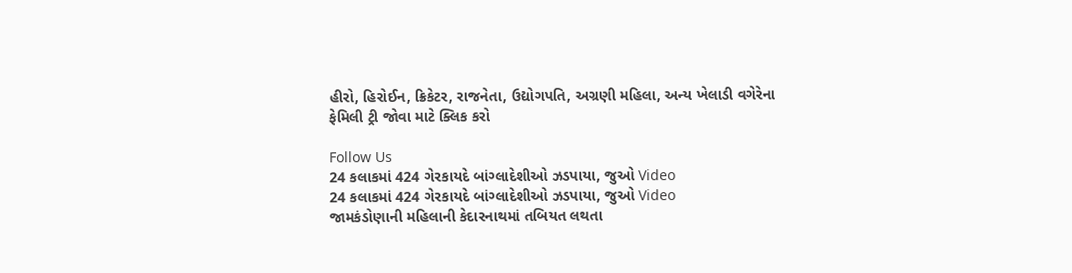હીરો, હિરોઈન, ક્રિકેટર, રાજનેતા, ઉદ્યોગપતિ, અગ્રણી મહિલા, અન્ય ખેલાડી વગેરેના ફેમિલી ટ્રી જોવા માટે ક્લિક કરો

Follow Us
24 કલાકમાં 424 ગેરકાયદે બાંગ્લાદેશીઓ ઝડપાયા, જુઓ Video
24 કલાકમાં 424 ગેરકાયદે બાંગ્લાદેશીઓ ઝડપાયા, જુઓ Video
જામકંડોણાની મહિલાની કેદારનાથમાં તબિયત લથતા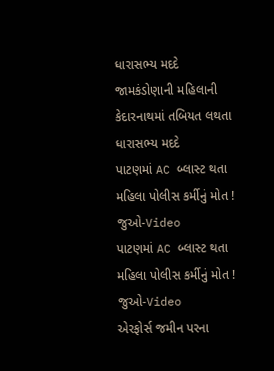ધારાસભ્ય મદદે
જામકંડોણાની મહિલાની કેદારનાથમાં તબિયત લથતા ધારાસભ્ય મદદે
પાટણમાં AC બ્લાસ્ટ થતા મહિલા પોલીસ કર્મીનું મોત ! જુઓ-Video
પાટણમાં AC બ્લાસ્ટ થતા મહિલા પોલીસ કર્મીનું મોત ! જુઓ-Video
એરફોર્સ જમીન પરના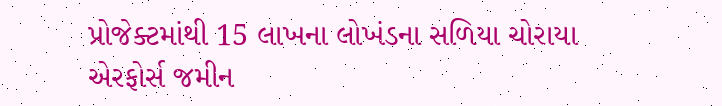પ્રોજેક્ટમાંથી 15 લાખના લોખંડના સળિયા ચોરાયા
એરફોર્સ જમીન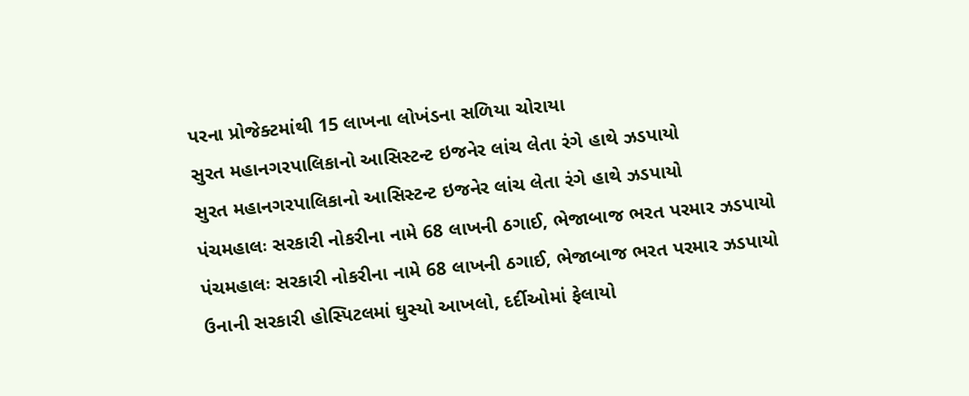પરના પ્રોજેક્ટમાંથી 15 લાખના લોખંડના સળિયા ચોરાયા
સુરત મહાનગરપાલિકાનો આસિસ્ટન્ટ ઇજનેર લાંચ લેતા રંગે હાથે ઝડપાયો
સુરત મહાનગરપાલિકાનો આસિસ્ટન્ટ ઇજનેર લાંચ લેતા રંગે હાથે ઝડપાયો
પંચમહાલઃ સરકારી નોકરીના નામે 68 લાખની ઠગાઈ, ભેજાબાજ ભરત પરમાર ઝડપાયો
પંચમહાલઃ સરકારી નોકરીના નામે 68 લાખની ઠગાઈ, ભેજાબાજ ભરત પરમાર ઝડપાયો
ઉનાની સરકારી હોસ્પિટલમાં ઘુસ્યો આખલો, દર્દીઓમાં ફેલાયો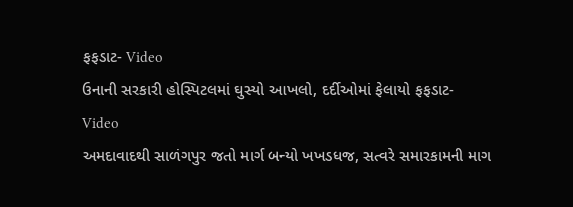ફફડાટ- Video
ઉનાની સરકારી હોસ્પિટલમાં ઘુસ્યો આખલો, દર્દીઓમાં ફેલાયો ફફડાટ- Video
અમદાવાદથી સાળંગપુર જતો માર્ગ બન્યો ખખડધજ, સત્વરે સમારકામની માગ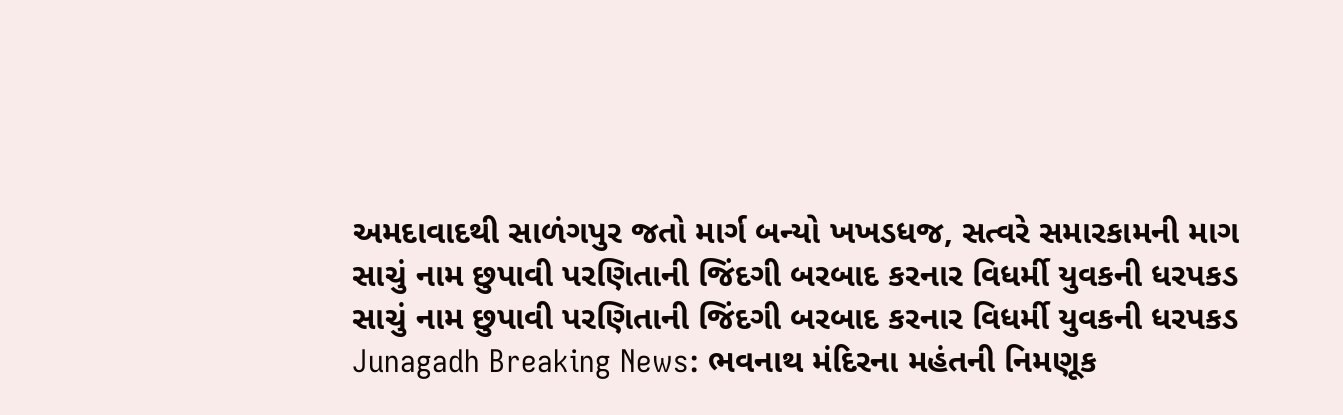અમદાવાદથી સાળંગપુર જતો માર્ગ બન્યો ખખડધજ, સત્વરે સમારકામની માગ
સાચું નામ છુપાવી પરણિતાની જિંદગી બરબાદ કરનાર વિધર્મી યુવકની ધરપકડ
સાચું નામ છુપાવી પરણિતાની જિંદગી બરબાદ કરનાર વિધર્મી યુવકની ધરપકડ
Junagadh Breaking News: ભવનાથ મંદિરના મહંતની નિમણૂક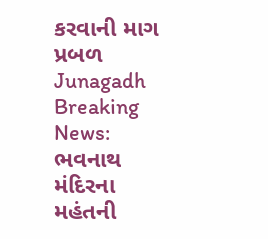કરવાની માગ પ્રબળ
Junagadh Breaking News: ભવનાથ મંદિરના મહંતની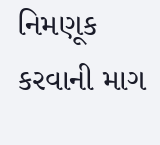નિમણૂક કરવાની માગ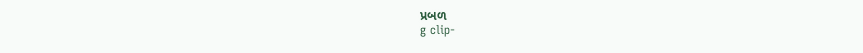પ્રબળ
g clip-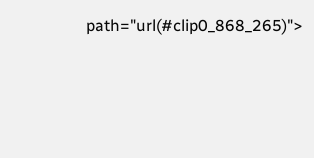path="url(#clip0_868_265)">